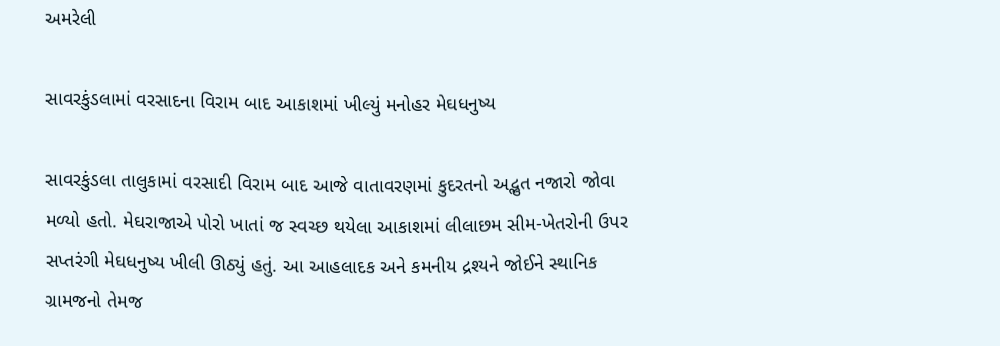અમરેલી

સાવરકુંડલામાં વરસાદના વિરામ બાદ આકાશમાં ખીલ્યું મનોહર મેઘધનુષ્ય

સાવરકુંડલા તાલુકામાં વરસાદી વિરામ બાદ આજે વાતાવરણમાં કુદરતનો અદ્ભુત નજારો જોવા મળ્યો હતો. મેઘરાજાએ પોરો ખાતાં જ સ્વચ્છ થયેલા આકાશમાં લીલાછમ સીમ-ખેતરોની ઉપર સપ્તરંગી મેઘધનુષ્ય ખીલી ઊઠ્યું હતું. આ આહલાદક અને કમનીય દ્રશ્યને જોઈને સ્થાનિક ગ્રામજનો તેમજ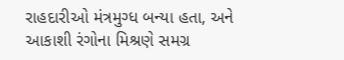રાહદારીઓ મંત્રમુગ્ધ બન્યા હતા, અને આકાશી રંગોના મિશ્રણે સમગ્ર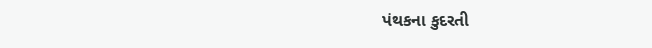પંથકના કુદરતી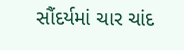સૌંદર્યમાં ચાર ચાંદ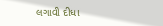લગાવી દીધા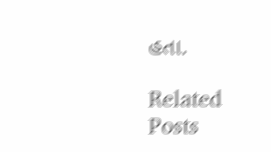હતા.

Related Posts